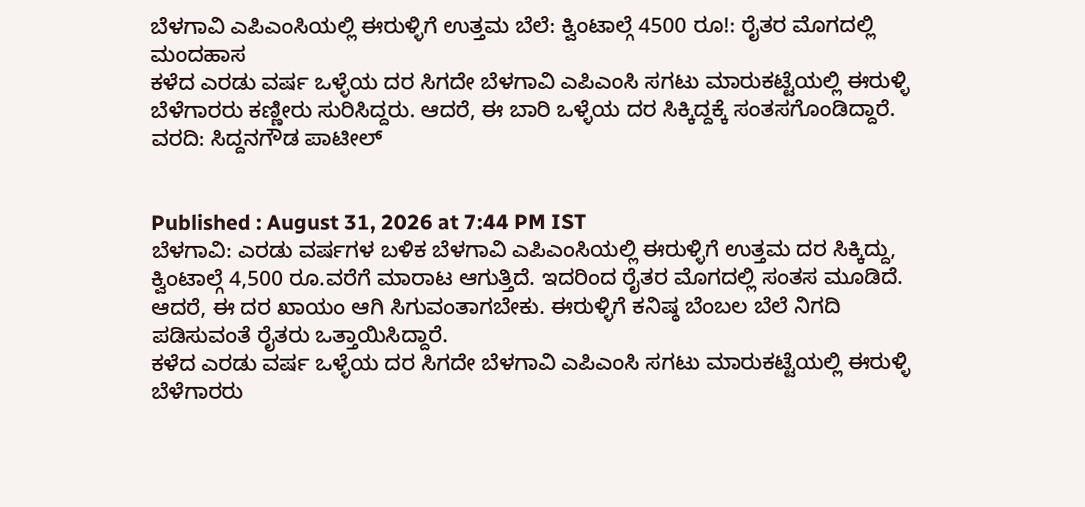ಬೆಳಗಾವಿ ಎಪಿಎಂಸಿಯಲ್ಲಿ ಈರುಳ್ಳಿಗೆ ಉತ್ತಮ ಬೆಲೆ: ಕ್ವಿಂಟಾಲ್ಗೆ 4500 ರೂ!: ರೈತರ ಮೊಗದಲ್ಲಿ ಮಂದಹಾಸ
ಕಳೆದ ಎರಡು ವರ್ಷ ಒಳ್ಳೆಯ ದರ ಸಿಗದೇ ಬೆಳಗಾವಿ ಎಪಿಎಂಸಿ ಸಗಟು ಮಾರುಕಟ್ಟೆಯಲ್ಲಿ ಈರುಳ್ಳಿ ಬೆಳೆಗಾರರು ಕಣ್ಣೀರು ಸುರಿಸಿದ್ದರು. ಆದರೆ, ಈ ಬಾರಿ ಒಳ್ಳೆಯ ದರ ಸಿಕ್ಕಿದ್ದಕ್ಕೆ ಸಂತಸಗೊಂಡಿದ್ದಾರೆ. ವರದಿ: ಸಿದ್ದನಗೌಡ ಪಾಟೀಲ್


Published : August 31, 2026 at 7:44 PM IST
ಬೆಳಗಾವಿ: ಎರಡು ವರ್ಷಗಳ ಬಳಿಕ ಬೆಳಗಾವಿ ಎಪಿಎಂಸಿಯಲ್ಲಿ ಈರುಳ್ಳಿಗೆ ಉತ್ತಮ ದರ ಸಿಕ್ಕಿದ್ದು, ಕ್ವಿಂಟಾಲ್ಗೆ 4,500 ರೂ.ವರೆಗೆ ಮಾರಾಟ ಆಗುತ್ತಿದೆ. ಇದರಿಂದ ರೈತರ ಮೊಗದಲ್ಲಿ ಸಂತಸ ಮೂಡಿದೆ. ಆದರೆ, ಈ ದರ ಖಾಯಂ ಆಗಿ ಸಿಗುವಂತಾಗಬೇಕು. ಈರುಳ್ಳಿಗೆ ಕನಿಷ್ಠ ಬೆಂಬಲ ಬೆಲೆ ನಿಗದಿ ಪಡಿಸುವಂತೆ ರೈತರು ಒತ್ತಾಯಿಸಿದ್ದಾರೆ.
ಕಳೆದ ಎರಡು ವರ್ಷ ಒಳ್ಳೆಯ ದರ ಸಿಗದೇ ಬೆಳಗಾವಿ ಎಪಿಎಂಸಿ ಸಗಟು ಮಾರುಕಟ್ಟೆಯಲ್ಲಿ ಈರುಳ್ಳಿ ಬೆಳೆಗಾರರು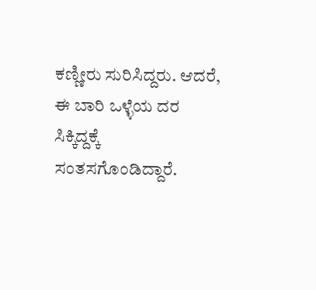ಕಣ್ಣೀರು ಸುರಿಸಿದ್ದರು. ಆದರೆ, ಈ ಬಾರಿ ಒಳ್ಳೆಯ ದರ ಸಿಕ್ಕಿದ್ದಕ್ಕೆ ಸಂತಸಗೊಂಡಿದ್ದಾರೆ.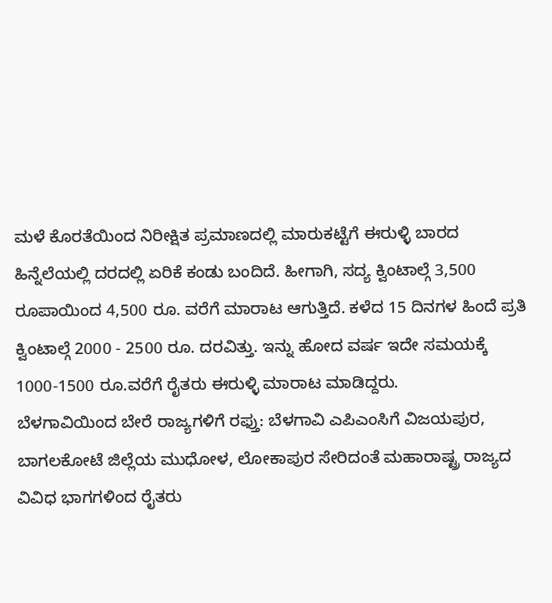ಮಳೆ ಕೊರತೆಯಿಂದ ನಿರೀಕ್ಷಿತ ಪ್ರಮಾಣದಲ್ಲಿ ಮಾರುಕಟ್ಟೆಗೆ ಈರುಳ್ಳಿ ಬಾರದ ಹಿನ್ನೆಲೆಯಲ್ಲಿ ದರದಲ್ಲಿ ಏರಿಕೆ ಕಂಡು ಬಂದಿದೆ. ಹೀಗಾಗಿ, ಸದ್ಯ ಕ್ವಿಂಟಾಲ್ಗೆ 3,500 ರೂಪಾಯಿಂದ 4,500 ರೂ. ವರೆಗೆ ಮಾರಾಟ ಆಗುತ್ತಿದೆ. ಕಳೆದ 15 ದಿನಗಳ ಹಿಂದೆ ಪ್ರತಿ ಕ್ವಿಂಟಾಲ್ಗೆ 2000 - 2500 ರೂ. ದರವಿತ್ತು. ಇನ್ನು ಹೋದ ವರ್ಷ ಇದೇ ಸಮಯಕ್ಕೆ 1000-1500 ರೂ.ವರೆಗೆ ರೈತರು ಈರುಳ್ಳಿ ಮಾರಾಟ ಮಾಡಿದ್ದರು.
ಬೆಳಗಾವಿಯಿಂದ ಬೇರೆ ರಾಜ್ಯಗಳಿಗೆ ರಫ್ತು: ಬೆಳಗಾವಿ ಎಪಿಎಂಸಿಗೆ ವಿಜಯಪುರ, ಬಾಗಲಕೋಟೆ ಜಿಲ್ಲೆಯ ಮುಧೋಳ, ಲೋಕಾಪುರ ಸೇರಿದಂತೆ ಮಹಾರಾಷ್ಟ್ರ ರಾಜ್ಯದ ವಿವಿಧ ಭಾಗಗಳಿಂದ ರೈತರು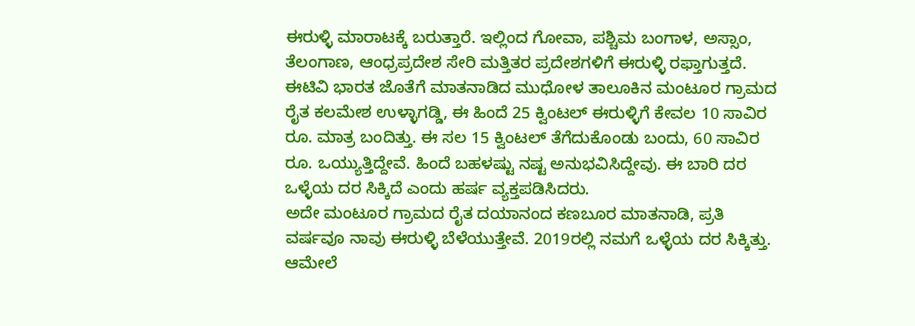ಈರುಳ್ಳಿ ಮಾರಾಟಕ್ಕೆ ಬರುತ್ತಾರೆ. ಇಲ್ಲಿಂದ ಗೋವಾ, ಪಶ್ಚಿಮ ಬಂಗಾಳ, ಅಸ್ಸಾಂ, ತೆಲಂಗಾಣ, ಆಂಧ್ರಪ್ರದೇಶ ಸೇರಿ ಮತ್ತಿತರ ಪ್ರದೇಶಗಳಿಗೆ ಈರುಳ್ಳಿ ರಫ್ತಾಗುತ್ತದೆ.
ಈಟಿವಿ ಭಾರತ ಜೊತೆಗೆ ಮಾತನಾಡಿದ ಮುಧೋಳ ತಾಲೂಕಿನ ಮಂಟೂರ ಗ್ರಾಮದ ರೈತ ಕಲಮೇಶ ಉಳ್ಳಾಗಡ್ಡಿ, ಈ ಹಿಂದೆ 25 ಕ್ವಿಂಟಲ್ ಈರುಳ್ಳಿಗೆ ಕೇವಲ 10 ಸಾವಿರ ರೂ. ಮಾತ್ರ ಬಂದಿತ್ತು. ಈ ಸಲ 15 ಕ್ವಿಂಟಲ್ ತೆಗೆದುಕೊಂಡು ಬಂದು, 60 ಸಾವಿರ ರೂ. ಒಯ್ಯುತ್ತಿದ್ದೇವೆ. ಹಿಂದೆ ಬಹಳಷ್ಟು ನಷ್ಟ ಅನುಭವಿಸಿದ್ದೇವು. ಈ ಬಾರಿ ದರ ಒಳ್ಳೆಯ ದರ ಸಿಕ್ಕಿದೆ ಎಂದು ಹರ್ಷ ವ್ಯಕ್ತಪಡಿಸಿದರು.
ಅದೇ ಮಂಟೂರ ಗ್ರಾಮದ ರೈತ ದಯಾನಂದ ಕಣಬೂರ ಮಾತನಾಡಿ, ಪ್ರತಿ ವರ್ಷವೂ ನಾವು ಈರುಳ್ಳಿ ಬೆಳೆಯುತ್ತೇವೆ. 2019ರಲ್ಲಿ ನಮಗೆ ಒಳ್ಳೆಯ ದರ ಸಿಕ್ಕಿತ್ತು. ಆಮೇಲೆ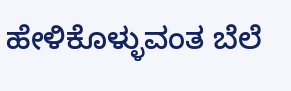ಹೇಳಿಕೊಳ್ಳುವಂತ ಬೆಲೆ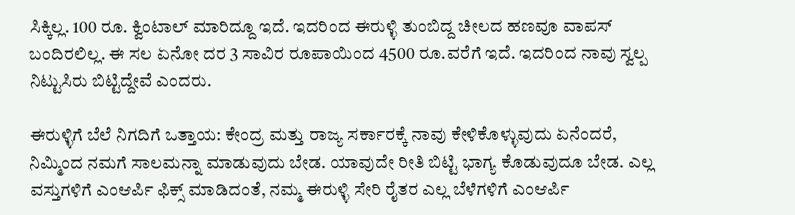ಸಿಕ್ಕಿಲ್ಲ. 100 ರೂ. ಕ್ವಿಂಟಾಲ್ ಮಾರಿದ್ದೂ ಇದೆ. ಇದರಿಂದ ಈರುಳ್ಳಿ ತುಂಬಿದ್ದ ಚೀಲದ ಹಣವೂ ವಾಪಸ್ ಬಂದಿರಲಿಲ್ಲ. ಈ ಸಲ ಏನೋ ದರ 3 ಸಾವಿರ ರೂಪಾಯಿಂದ 4500 ರೂ.ವರೆಗೆ ಇದೆ. ಇದರಿಂದ ನಾವು ಸ್ವಲ್ಪ ನಿಟ್ಟುಸಿರು ಬಿಟ್ಟಿದ್ದೇವೆ ಎಂದರು.

ಈರುಳ್ಳಿಗೆ ಬೆಲೆ ನಿಗದಿಗೆ ಒತ್ತಾಯ: ಕೇಂದ್ರ ಮತ್ತು ರಾಜ್ಯ ಸರ್ಕಾರಕ್ಕೆ ನಾವು ಕೇಳಿಕೊಳ್ಳುವುದು ಏನೆಂದರೆ, ನಿಮ್ಮಿಂದ ನಮಗೆ ಸಾಲಮನ್ನಾ ಮಾಡುವುದು ಬೇಡ. ಯಾವುದೇ ರೀತಿ ಬಿಟ್ಟಿ ಭಾಗ್ಯ ಕೊಡುವುದೂ ಬೇಡ. ಎಲ್ಲ ವಸ್ತುಗಳಿಗೆ ಎಂಆರ್ಪಿ ಫಿಕ್ಸ್ ಮಾಡಿದಂತೆ, ನಮ್ಮ ಈರುಳ್ಳಿ ಸೇರಿ ರೈತರ ಎಲ್ಲ ಬೆಳೆಗಳಿಗೆ ಎಂಆರ್ಪಿ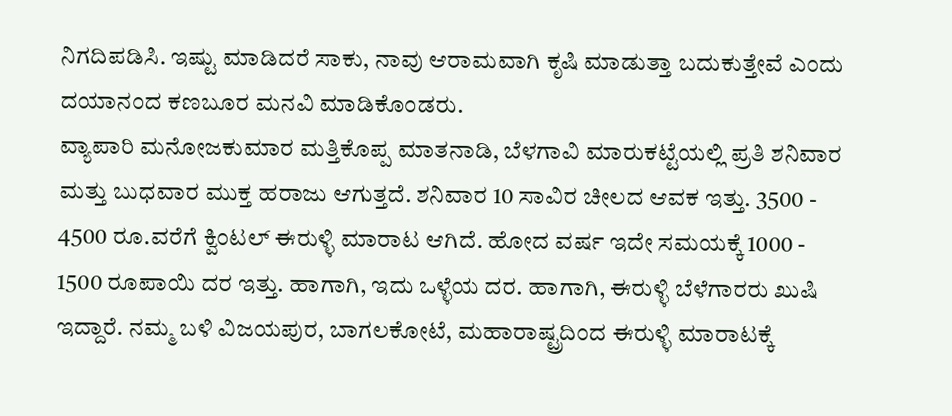ನಿಗದಿಪಡಿಸಿ. ಇಷ್ಟು ಮಾಡಿದರೆ ಸಾಕು, ನಾವು ಆರಾಮವಾಗಿ ಕೃಷಿ ಮಾಡುತ್ತಾ ಬದುಕುತ್ತೇವೆ ಎಂದು ದಯಾನಂದ ಕಣಬೂರ ಮನವಿ ಮಾಡಿಕೊಂಡರು.
ವ್ಯಾಪಾರಿ ಮನೋಜಕುಮಾರ ಮತ್ತಿಕೊಪ್ಪ ಮಾತನಾಡಿ, ಬೆಳಗಾವಿ ಮಾರುಕಟ್ಟೆಯಲ್ಲಿ ಪ್ರತಿ ಶನಿವಾರ ಮತ್ತು ಬುಧವಾರ ಮುಕ್ತ ಹರಾಜು ಆಗುತ್ತದೆ. ಶನಿವಾರ 10 ಸಾವಿರ ಚೀಲದ ಆವಕ ಇತ್ತು. 3500 - 4500 ರೂ.ವರೆಗೆ ಕ್ವಿಂಟಲ್ ಈರುಳ್ಳಿ ಮಾರಾಟ ಆಗಿದೆ. ಹೋದ ವರ್ಷ ಇದೇ ಸಮಯಕ್ಕೆ 1000 - 1500 ರೂಪಾಯಿ ದರ ಇತ್ತು. ಹಾಗಾಗಿ, ಇದು ಒಳ್ಳೆಯ ದರ. ಹಾಗಾಗಿ, ಈರುಳ್ಳಿ ಬೆಳೆಗಾರರು ಖುಷಿ ಇದ್ದಾರೆ. ನಮ್ಮ ಬಳಿ ವಿಜಯಪುರ, ಬಾಗಲಕೋಟೆ, ಮಹಾರಾಷ್ಟ್ರದಿಂದ ಈರುಳ್ಳಿ ಮಾರಾಟಕ್ಕೆ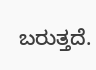ಬರುತ್ತದೆ.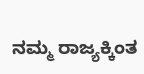ನಮ್ಮ ರಾಜ್ಯಕ್ಕಿಂತ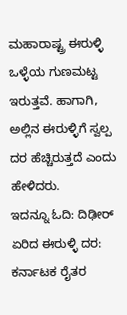ಮಹಾರಾಷ್ಟ್ರ ಈರುಳ್ಳಿ ಒಳ್ಳೆಯ ಗುಣಮಟ್ಟ ಇರುತ್ತವೆ. ಹಾಗಾಗಿ, ಅಲ್ಲಿನ ಈರುಳ್ಳಿಗೆ ಸ್ವಲ್ಪ ದರ ಹೆಚ್ಚಿರುತ್ತದೆ ಎಂದು ಹೇಳಿದರು.
ಇದನ್ನೂ ಓದಿ: ದಿಢೀರ್ ಏರಿದ ಈರುಳ್ಳಿ ದರ: ಕರ್ನಾಟಕ ರೈತರ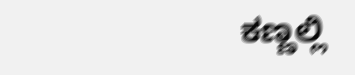ಕಣ್ಣಲ್ಲಿ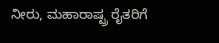ನೀರು, ಮಹಾರಾಷ್ಟ್ರ ರೈತರಿಗೆ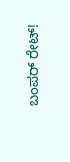ಬಂಪರ್ ರೇಟ್!